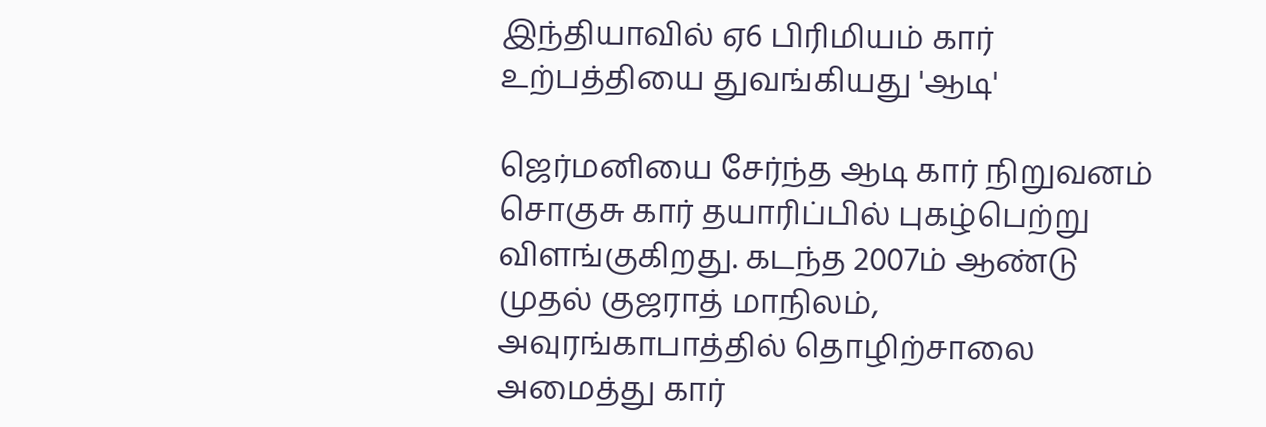இந்தியாவில் ஏ6 பிரிமியம் கார் உற்பத்தியை துவங்கியது 'ஆடி'

ஜெர்மனியை சேர்ந்த ஆடி கார் நிறுவனம் சொகுசு கார் தயாரிப்பில் புகழ்பெற்று விளங்குகிறது. கடந்த 2007ம் ஆண்டு முதல் குஜராத் மாநிலம், அவுரங்காபாத்தில் தொழிற்சாலை அமைத்து கார்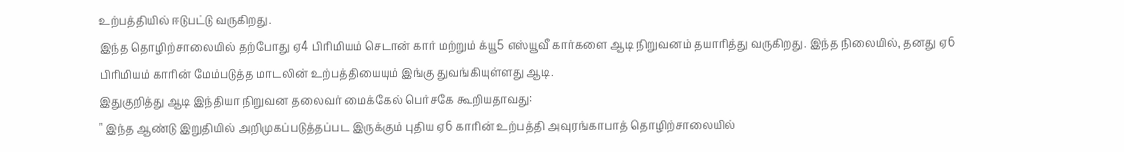உற்பத்தியில் ஈடுபட்டு வருகிறது.
இந்த தொழிற்சாலையில் தற்போது ஏ4 பிரிமியம் செடான் கார் மற்றும் க்யூ5 எஸ்யூவீ கார்களை ஆடி நிறுவனம் தயாரித்து வருகிறது. இந்த நிலையில், தனது ஏ6 பிரிமியம் காரின் மேம்படுத்த மாடலின் உற்பத்தியையும் இங்கு துவங்கியுள்ளது ஆடி.
இதுகுறித்து ஆடி இந்தியா நிறுவன தலைவர் மைக்கேல் பெர்சகே கூறியதாவது:
" இந்த ஆண்டு இறுதியில் அறிமுகப்படுத்தப்பட இருக்கும் புதிய ஏ6 காரின் உற்பத்தி அவுரங்காபாத் தொழிற்சாலையில்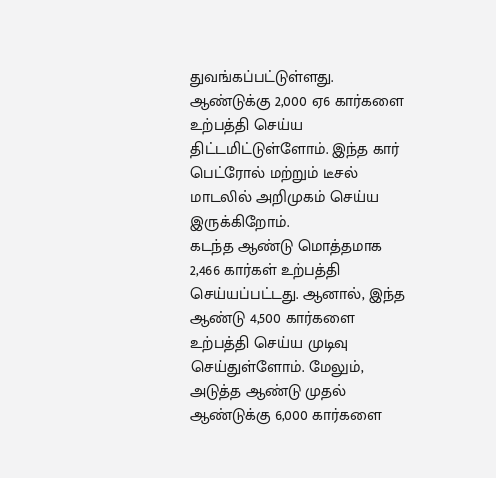துவங்கப்பட்டுள்ளது. ஆண்டுக்கு 2,000 ஏ6 கார்களை உற்பத்தி செய்ய திட்டமிட்டுள்ளோம். இந்த கார் பெட்ரோல் மற்றும் டீசல் மாடலில் அறிமுகம் செய்ய இருக்கிறோம்.
கடந்த ஆண்டு மொத்தமாக 2,466 கார்கள் உற்பத்தி செய்யப்பட்டது. ஆனால், இந்த ஆண்டு 4,500 கார்களை உற்பத்தி செய்ய முடிவு செய்துள்ளோம். மேலும், அடுத்த ஆண்டு முதல் ஆண்டுக்கு 6,000 கார்களை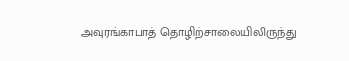அவுரங்காபாத் தொழிற்சாலையிலிருந்து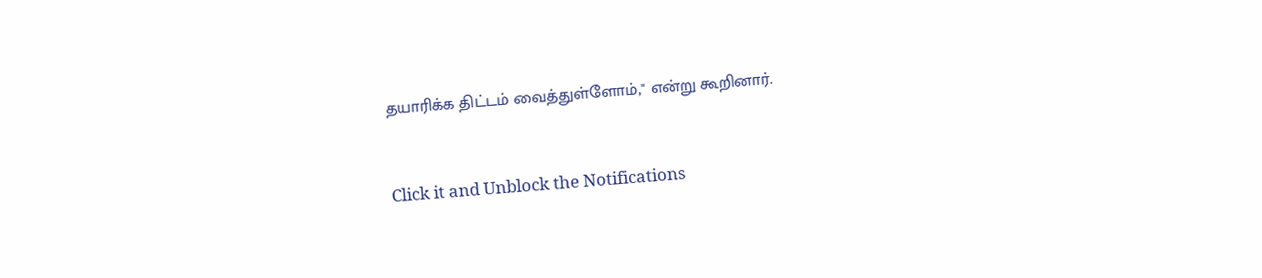தயாரிக்க திட்டம் வைத்துள்ளோம்," என்று கூறினார்.


Click it and Unblock the Notifications